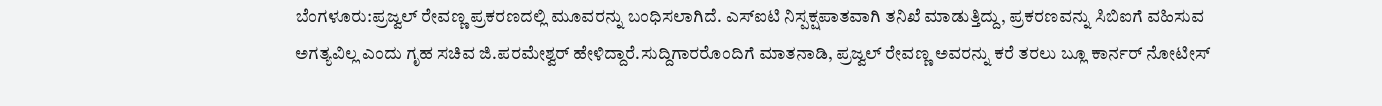ಬೆಂಗಳೂರು:ಪ್ರಜ್ವಲ್ ರೇವಣ್ಣ ಪ್ರಕರಣದಲ್ಲಿ ಮೂವರನ್ನು ಬಂಧಿಸಲಾಗಿದೆ. ಎಸ್‌ಐಟಿ ನಿಸ್ಪಕ್ಷಪಾತವಾಗಿ ತನಿಖೆ ಮಾಡುತ್ತಿದ್ದು, ಪ್ರಕರಣವನ್ನು ಸಿಬಿಐಗೆ ವಹಿಸುವ ಅಗತ್ಯವಿಲ್ಲ ಎಂದು ಗೃಹ ಸಚಿವ ಜಿ.ಪರಮೇಶ್ವರ್ ಹೇಳಿದ್ದಾರೆ.ಸುದ್ದಿಗಾರರೊಂದಿಗೆ ಮಾತನಾಡಿ, ಪ್ರಜ್ವಲ್ ರೇವಣ್ಣ ಅವರನ್ನು ಕರೆ ತರಲು ಬ್ಲೂ ಕಾರ್ನರ್ ನೋಟೀಸ್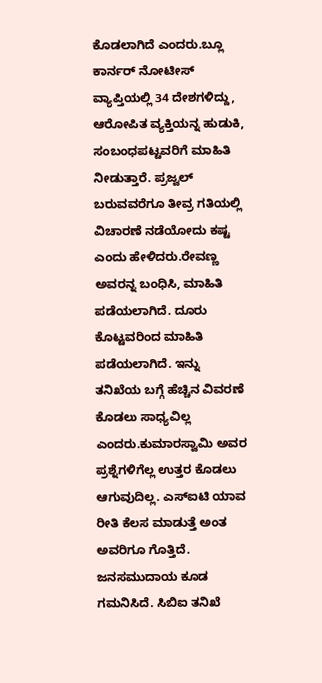ಕೊಡಲಾಗಿದೆ ಎಂದರು.ಬ್ಲೂ ಕಾರ್ನರ್ ನೋಟೀಸ್ ವ್ಯಾಪ್ತಿಯಲ್ಲಿ 34 ದೇಶಗಳಿದ್ದು, ಆರೋಪಿತ ವ್ಯಕ್ತಿಯನ್ನ ಹುಡುಕಿ, ಸಂಬಂಧಪಟ್ಟವರಿಗೆ ಮಾಹಿತಿ ನೀಡುತ್ತಾರೆ. ಪ್ರಜ್ವಲ್ ಬರುವವರೆಗೂ ತೀವ್ರ ಗತಿಯಲ್ಲಿ ವಿಚಾರಣೆ ನಡೆಯೋದು ಕಷ್ಟ ಎಂದು ಹೇಳಿದರು.ರೇವಣ್ಣ ಅವರನ್ನ ಬಂಧಿಸಿ, ಮಾಹಿತಿ ಪಡೆಯಲಾಗಿದೆ. ದೂರು ಕೊಟ್ಟವರಿಂದ ಮಾಹಿತಿ ಪಡೆಯಲಾಗಿದೆ. ಇನ್ನು ತನಿಖೆಯ ಬಗ್ಗೆ ಹೆಚ್ಚಿನ ವಿವರಣೆ ಕೊಡಲು ಸಾಧ್ಯವಿಲ್ಲ ಎಂದರು.ಕುಮಾರಸ್ವಾಮಿ ಅವರ ಪ್ರಶ್ನೆಗಳಿಗೆಲ್ಲ ಉತ್ತರ ಕೊಡಲು ಆಗುವುದಿಲ್ಲ. ಎಸ್‌ಐಟಿ ಯಾವ ರೀತಿ ಕೆಲಸ ಮಾಡುತ್ತೆ ಅಂತ ಅವರಿಗೂ ಗೊತ್ತಿದೆ. ಜನಸಮುದಾಯ ಕೂಡ ಗಮನಿಸಿದೆ. ಸಿಬಿಐ ತನಿಖೆ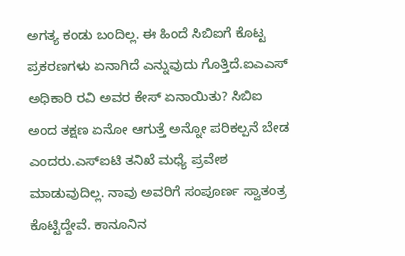ಅಗತ್ಯ ಕಂಡು ಬಂದಿಲ್ಲ. ಈ ಹಿಂದೆ ಸಿಬಿಐಗೆ ಕೊಟ್ಟ ಪ್ರಕರಣಗಳು ಏನಾಗಿದೆ ಎನ್ನುವುದು ಗೊತ್ತಿದೆ.ಐಎಎಸ್ ಅಧಿಕಾರಿ ರವಿ ಅವರ ಕೇಸ್ ಏನಾಯಿತು? ಸಿಬಿಐ ಅಂದ ತಕ್ಷಣ ಏನೋ ಆಗುತ್ತೆ ಅನ್ನೋ ಪರಿಕಲ್ಪನೆ ಬೇಡ ಎಂದರು.ಎಸ್‌ಐಟಿ ತನಿಖೆ ಮಧ್ಯೆ ಪ್ರವೇಶ ಮಾಡುವುದಿಲ್ಲ. ನಾವು ಅವರಿಗೆ ಸಂಪೂರ್ಣ ಸ್ವಾತಂತ್ರ ಕೊಟ್ಟಿದ್ದೇವೆ. ಕಾನೂನಿನ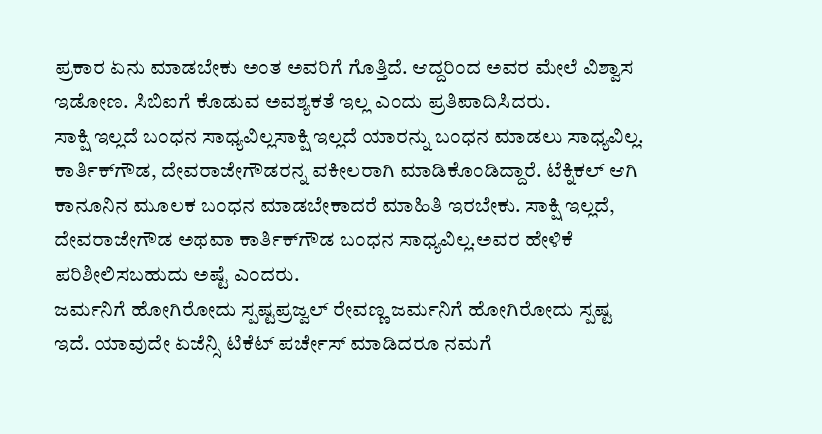ಪ್ರಕಾರ ಏನು ಮಾಡಬೇಕು ಅಂತ ಅವರಿಗೆ ಗೊತ್ತಿದೆ. ಆದ್ದರಿಂದ ಅವರ ಮೇಲೆ ವಿಶ್ವಾಸ ಇಡೋಣ. ಸಿಬಿಐಗೆ ಕೊಡುವ ಅವಶ್ಯಕತೆ ಇಲ್ಲ ಎಂದು ಪ್ರತಿಪಾದಿಸಿದರು.
ಸಾಕ್ಷಿ ಇಲ್ಲದೆ ಬಂಧನ ಸಾಧ್ಯವಿಲ್ಲಸಾಕ್ಷಿ ಇಲ್ಲದೆ ಯಾರನ್ನು ಬಂಧನ ಮಾಡಲು ಸಾಧ್ಯವಿಲ್ಲ. ಕಾರ್ತಿಕ್‌ಗೌಡ, ದೇವರಾಜೇಗೌಡರನ್ನ ವಕೀಲರಾಗಿ ಮಾಡಿಕೊಂಡಿದ್ದಾರೆ. ಟೆಕ್ನಿಕಲ್ ಆಗಿ ಕಾನೂನಿನ ಮೂಲಕ ಬಂಧನ ಮಾಡಬೇಕಾದರೆ ಮಾಹಿತಿ ಇರಬೇಕು. ಸಾಕ್ಷಿ ಇಲ್ಲದೆ, ದೇವರಾಜೇಗೌಡ ಅಥವಾ ಕಾರ್ತಿಕ್‌ಗೌಡ ಬಂಧನ ಸಾಧ್ಯವಿಲ್ಲ.ಅವರ ಹೇಳಿಕೆ ಪರಿಶೀಲಿಸಬಹುದು ಅಷ್ಟೆ ಎಂದರು.
ಜರ್ಮನಿಗೆ ಹೋಗಿರೋದು ಸ್ಪಷ್ಟಪ್ರಜ್ವಲ್ ರೇವಣ್ಣ ಜರ್ಮನಿಗೆ ಹೋಗಿರೋದು ಸ್ಪಷ್ಟ ಇದೆ. ಯಾವುದೇ ಏಜೆನ್ಸಿ ಟಿಕೆಟ್ ಪರ್ಚೇಸ್ ಮಾಡಿದರೂ ನಮಗೆ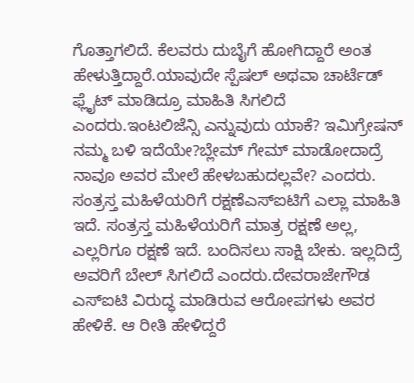ಗೊತ್ತಾಗಲಿದೆ. ಕೆಲವರು ದುಬೈಗೆ ಹೋಗಿದ್ದಾರೆ ಅಂತ ಹೇಳುತ್ತಿದ್ದಾರೆ.ಯಾವುದೇ ಸ್ಪೆಷಲ್ ಅಥವಾ ಚಾರ್ಟೆಡ್ ಫ್ಲೈಟ್ ಮಾಡಿದ್ರೂ ಮಾಹಿತಿ ಸಿಗಲಿದೆ ಎಂದರು.ಇಂಟಲಿಜೆನ್ಸಿ ಎನ್ನುವುದು ಯಾಕೆ? ಇಮಿಗ್ರೇಷನ್ ನಮ್ಮ ಬಳಿ ಇದೆಯೇ?ಬ್ಲೇಮ್ ಗೇಮ್ ಮಾಡೋದಾದ್ರೆ ನಾವೂ ಅವರ ಮೇಲೆ ಹೇಳಬಹುದಲ್ಲವೇ? ಎಂದರು.
ಸಂತ್ರಸ್ತ ಮಹಿಳೆಯರಿಗೆ ರಕ್ಷಣೆಎಸ್‌ಐಟಿಗೆ ಎಲ್ಲಾ ಮಾಹಿತಿ ಇದೆ. ಸಂತ್ರಸ್ತ ಮಹಿಳೆಯರಿಗೆ ಮಾತ್ರ ರಕ್ಷಣೆ ಅಲ್ಲ, ಎಲ್ಲರಿಗೂ ರಕ್ಷಣೆ ಇದೆ. ಬಂದಿಸಲು ಸಾಕ್ಷಿ ಬೇಕು. ಇಲ್ಲದಿದ್ರೆ ಅವರಿಗೆ ಬೇಲ್ ಸಿಗಲಿದೆ ಎಂದರು.ದೇವರಾಜೇಗೌಡ ಎಸ್‌ಐಟಿ ವಿರುದ್ಧ ಮಾಡಿರುವ ಆರೋಪಗಳು ಅವರ ಹೇಳಿಕೆ. ಆ ರೀತಿ ಹೇಳಿದ್ದರೆ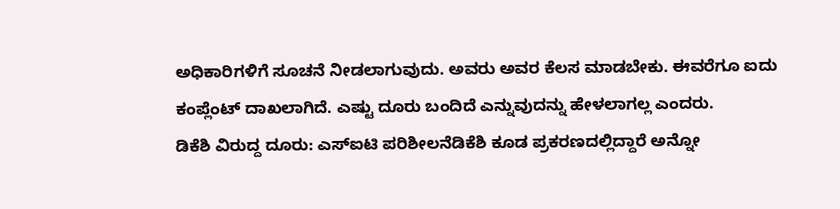ಅಧಿಕಾರಿಗಳಿಗೆ ಸೂಚನೆ ನೀಡಲಾಗುವುದು. ಅವರು ಅವರ ಕೆಲಸ ಮಾಡಬೇಕು. ಈವರೆಗೂ ಐದು ಕಂಪ್ಲೆಂಟ್ ದಾಖಲಾಗಿದೆ. ಎಷ್ಟು ದೂರು ಬಂದಿದೆ ಎನ್ನುವುದನ್ನು ಹೇಳಲಾಗಲ್ಲ ಎಂದರು.
ಡಿಕೆಶಿ ವಿರುದ್ದ ದೂರು: ಎಸ್‌ಐಟಿ ಪರಿಶೀಲನೆಡಿಕೆಶಿ ಕೂಡ ಪ್ರಕರಣದಲ್ಲಿದ್ದಾರೆ ಅನ್ನೋ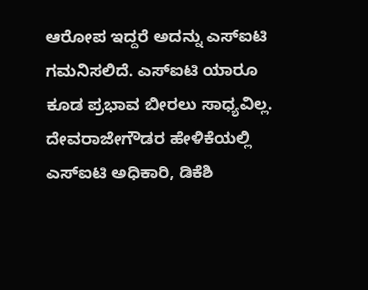ಆರೋಪ ಇದ್ದರೆ ಅದನ್ನು ಎಸ್‌ಐಟಿ ಗಮನಿಸಲಿದೆ. ಎಸ್‌ಐಟಿ ಯಾರೂ ಕೂಡ ಪ್ರಭಾವ ಬೀರಲು ಸಾಧ್ಯವಿಲ್ಲ. ದೇವರಾಜೇಗೌಡರ ಹೇಳಿಕೆಯಲ್ಲಿ ಎಸ್‌ಐಟಿ ಅಧಿಕಾರಿ, ಡಿಕೆಶಿ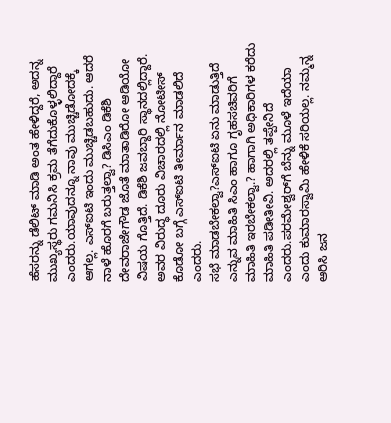ಹೆಸರನ್ನು ಡೆಲಿಟ್ ಮಾಡಿ ಅಂತ ಹೇಳಿದ್ದರೆ, ಅದನ್ನ ಮುಖ್ಯಸ್ಥರು ಗಮನಿಸಿ ಕ್ರಮ ತೆಗೆದುಕೊಳ್ಳಲಿದ್ದಾರೆ ಎಂದರು.ಯಾವುದನ್ನೂ ನಾವು ಮುಚ್ಚಿಡೋದಕ್ಕೆ ಆಗಲ್ಲ. ಎಸ್‌ಐಟಿ ಇಂದು ಮುಚ್ಚಿಡಬಹುದು. ಆದರೆ ನಾಳೆ ಹೊರಗೆ ಬರುತ್ತಲ್ವಾ? ಡಿಸಿಎಂ ಡಿಕೆಶಿ ದೇವರಾಜೇಗೌಡ ಜೊತೆ ಮಾತಾಡಿರೋ ಆಡಿಯೋ ವಿಷಯ ಗೊತ್ತಿದೆ. ಡಿಕೆಶಿ ಜವಬ್ದಾರಿ ಸ್ಥಾನದಲ್ಲಿದ್ದಾರೆ. ಅವರ ವಿರುದ್ಧ ದೂರು ವಿಚಾರದಲ್ಲಿ ನೋಟೀಸ್ ಕೊಡೋ ಬಗ್ಗೆ ಎಸ್‌ಐಟಿ ತೀರ್ಮಾನ ಮಾಡಲಿದೆ ಎಂದರು.
ಸಭೆ ಮಾಡಬೇಕಲ್ವಾ?ಎಸ್‌ಐಟಿ ಏನು ಮಾಡುತ್ತಿದೆ ಎನ್ನುವ ಮಾಹಿತಿ ಸಿಎಂ ಹಾಗೂ ಗೃಹಸಚಿವರಿಗೆ ಮಾಹಿತಿ ಇರಬೇಕಲ್ವಾ.? ಹಾಗಾಗಿ ಅಧಿಕಾರಿಗಳ ಕರೆದು ಮಾಹಿತಿ ಪಡೀತೀವಿ. ಅದರಲ್ಲಿ ತಪ್ಪೇನಿದೆ ಎಂದರು.ಪರಮೇಶ್ವರ್‌ಗೆ ಬೆನ್ನು ಮೂಳೆ ಇದೆಯಾ ಎಂದು ಕುಮಾರಸ್ವಾಮಿ ಹೇಳಿಕೆ ಸರಿಯಲ್ಲ. ನಮ್ಮನ್ನ ಆರಿಸಿ ಜನ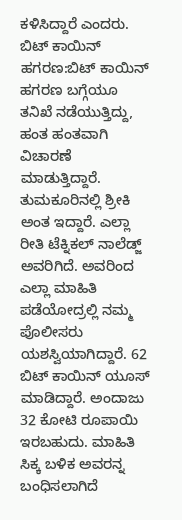ಕಳಿಸಿದ್ದಾರೆ ಎಂದರು.
ಬಿಟ್ ಕಾಯಿನ್ ಹಗರಣ:ಬಿಟ್ ಕಾಯಿನ್ ಹಗರಣ ಬಗ್ಗೆಯೂ ತನಿಖೆ ನಡೆಯುತ್ತಿದ್ದು, ಹಂತ ಹಂತವಾಗಿ ವಿಚಾರಣೆ ಮಾಡುತ್ತಿದ್ದಾರೆ. ತುಮಕೂರಿನಲ್ಲಿ ಶ್ರೀಕಿ ಅಂತ ಇದ್ದಾರೆ. ಎಲ್ಲಾ ರೀತಿ ಟೆಕ್ನಿಕಲ್ ನಾಲೆಡ್ಜ್ ಅವರಿಗಿದೆ. ಅವರಿಂದ ಎಲ್ಲಾ ಮಾಹಿತಿ ಪಡೆಯೋದ್ರಲ್ಲಿ ನಮ್ಮ ಪೊಲೀಸರು ಯಶಸ್ವಿಯಾಗಿದ್ದಾರೆ. 62 ಬಿಟ್ ಕಾಯಿನ್ ಯೂಸ್ ಮಾಡಿದ್ದಾರೆ. ಅಂದಾಜು 32 ಕೋಟಿ ರೂಪಾಯಿ ಇರಬಹುದು. ಮಾಹಿತಿ ಸಿಕ್ಕ ಬಳಿಕ ಅವರನ್ನ ಬಂಧಿಸಲಾಗಿದೆ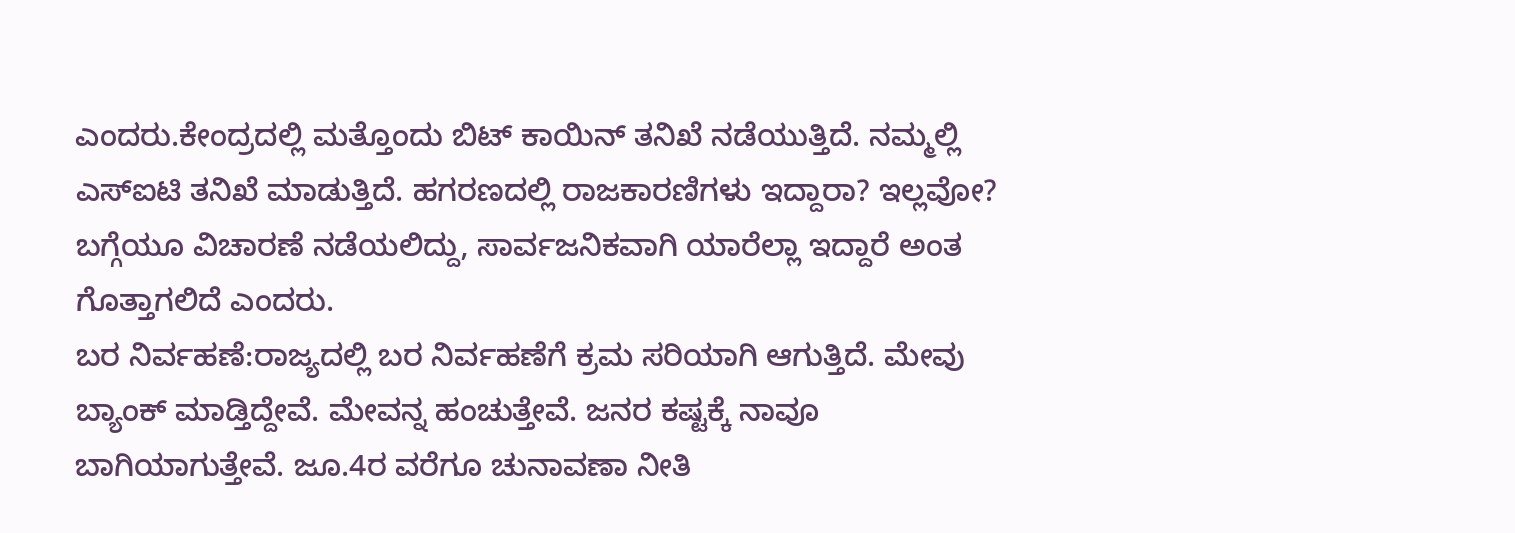ಎಂದರು.ಕೇಂದ್ರದಲ್ಲಿ ಮತ್ತೊಂದು ಬಿಟ್ ಕಾಯಿನ್ ತನಿಖೆ ನಡೆಯುತ್ತಿದೆ. ನಮ್ಮಲ್ಲಿ ಎಸ್‌ಐಟಿ ತನಿಖೆ ಮಾಡುತ್ತಿದೆ. ಹಗರಣದಲ್ಲಿ ರಾಜಕಾರಣಿಗಳು ಇದ್ದಾರಾ? ಇಲ್ಲವೋ? ಬಗ್ಗೆಯೂ ವಿಚಾರಣೆ ನಡೆಯಲಿದ್ದು, ಸಾರ್ವಜನಿಕವಾಗಿ ಯಾರೆಲ್ಲಾ ಇದ್ದಾರೆ ಅಂತ ಗೊತ್ತಾಗಲಿದೆ ಎಂದರು.
ಬರ ನಿರ್ವಹಣೆ:ರಾಜ್ಯದಲ್ಲಿ ಬರ ನಿರ್ವಹಣೆಗೆ ಕ್ರಮ ಸರಿಯಾಗಿ ಆಗುತ್ತಿದೆ. ಮೇವು ಬ್ಯಾಂಕ್ ಮಾಡ್ತಿದ್ದೇವೆ. ಮೇವನ್ನ ಹಂಚುತ್ತೇವೆ. ಜನರ ಕಷ್ಟಕ್ಕೆ ನಾವೂ ಬಾಗಿಯಾಗುತ್ತೇವೆ. ಜೂ.4ರ ವರೆಗೂ ಚುನಾವಣಾ ನೀತಿ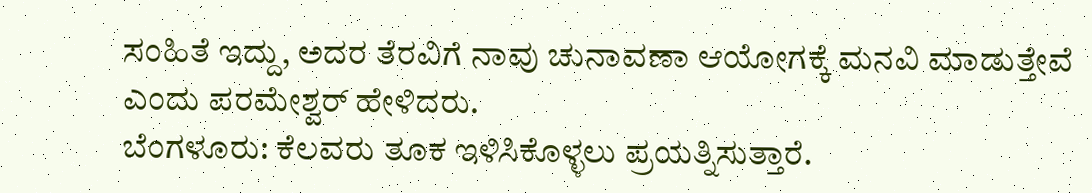ಸಂಹಿತೆ ಇದ್ದು, ಅದರ ತೆರವಿಗೆ ನಾವು ಚುನಾವಣಾ ಆಯೋಗಕ್ಕೆ ಮನವಿ ಮಾಡುತ್ತೇವೆ ಎಂದು ಪರಮೇಶ್ವರ್ ಹೇಳಿದರು.
ಬೆಂಗಳೂರು: ಕೆಲವರು ತೂಕ ಇಳಿಸಿಕೊಳ್ಳಲು ಪ್ರಯತ್ನಿಸುತ್ತಾರೆ.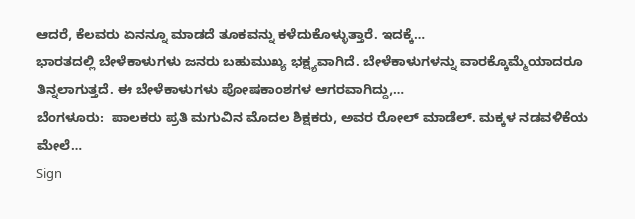ಆದರೆ, ಕೆಲವರು ಏನನ್ನೂ ಮಾಡದೆ ತೂಕವನ್ನು ಕಳೆದುಕೊಳ್ಳುತ್ತಾರೆ. ಇದಕ್ಕೆ…
ಭಾರತದಲ್ಲಿ ಬೇಳೆಕಾಳುಗಳು ಜನರು ಬಹುಮುಖ್ಯ ಭಕ್ಷ್ಯವಾಗಿದೆ. ಬೇಳೆಕಾಳುಗಳನ್ನು ವಾರಕ್ಕೊಮ್ಮೆಯಾದರೂ ತಿನ್ನಲಾಗುತ್ತದೆ. ಈ ಬೇಳೆಕಾಳುಗಳು ಪೋಷಕಾಂಶಗಳ ಆಗರವಾಗಿದ್ದು,…
ಬೆಂಗಳೂರು:  ಪಾಲಕರು ಪ್ರತಿ ಮಗುವಿನ ಮೊದಲ ಶಿಕ್ಷಕರು, ಅವರ ರೋಲ್ ಮಾಡೆಲ್. ಮಕ್ಕಳ ನಡವಳಿಕೆಯ ಮೇಲೆ…
Sign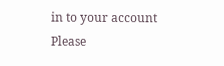in to your account
Please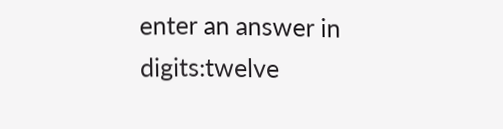enter an answer in digits:twelve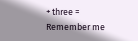+ three =
Remember me